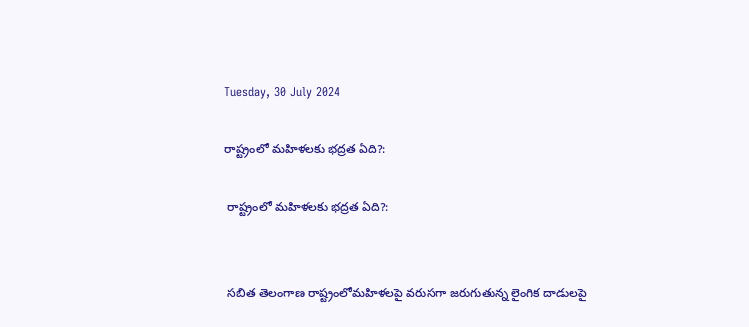Tuesday, 30 July 2024

రాష్ట్రంలో మహిళలకు భద్రత ఏది?:

 రాష్ట్రంలో మహిళలకు భద్రత ఏది?:


 సబిత తెలంగాణ రాష్ట్రంలోమహిళలపై వరుసగా జరుగుతున్న లైంగిక దాడులపై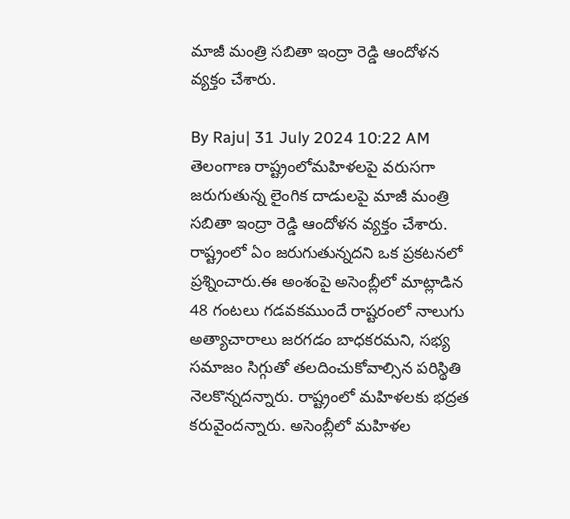మాజీ మంత్రి సబితా ఇంద్రా రెడ్డి ఆందోళన వ్యక్తం చేశారు.

By Raju| 31 July 2024 10:22 AM తెలంగాణ రాష్ట్రంలోమహిళలపై వరుసగా జరుగుతున్న లైంగిక దాడులపై మాజీ మంత్రి సబితా ఇంద్రా రెడ్డి ఆందోళన వ్యక్తం చేశారు. రాష్ట్రంలో ఏం జరుగుతున్నదని ఒక ప్రకటనలో ప్రశ్నించారు.ఈ అంశంపై అసెంబ్లీలో మాట్లాడిన 48 గంటలు గడవకముందే రాష్టరంలో నాలుగు అత్యాచారాలు జరగడం బాధకరమని, సభ్య సమాజం సిగ్గుతో తలదించుకోవాల్సిన పరిస్థితి నెలకొన్నదన్నారు. రాష్ట్రంలో మహిళలకు భద్రత కరువైందన్నారు. అసెంబ్లీలో మహిళల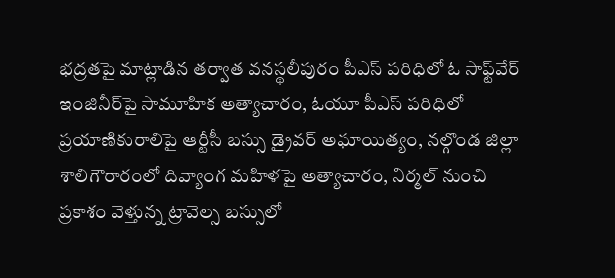భద్రతపై మాట్లాడిన తర్వాత వనస్థలీపురం పీఎస్‌ పరిధిలో ఓ సాఫ్ట్‌వేర్‌ ఇంజినీర్‌పై సామూహిక అత్యాచారం, ఓయూ పీఎస్‌ పరిధిలో ప్రయాణికురాలిపై ఆర్టీసీ బస్సు డ్రైవర్‌ అఘాయిత్యం, నల్గొండ జిల్లా శాలిగౌరారంలో దివ్యాంగ మహిళపై అత్యాచారం, నిర్మల్‌ నుంచి ప్రకాశం వెళ్తున్న ట్రావెల్స బస్సులో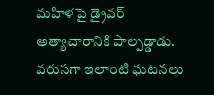మహిళపై డ్రైవర్‌ అత్యాచారానికి పాల్పడ్డాడు. వరుసగా ఇలాంటి ఘటనలు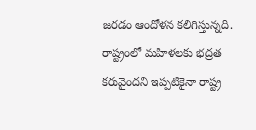జరడం ఆందోళన కలిగిస్తున్నది. రాష్ట్రంలో మహిళలకు భద్రత కరువైందని ఇప్పటికైనా రాష్ట్ర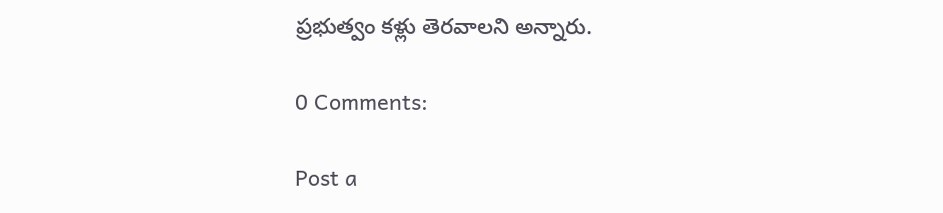ప్రభుత్వం కళ్లు తెరవాలని అన్నారు.

0 Comments:

Post a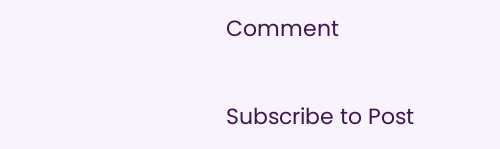Comment

Subscribe to Post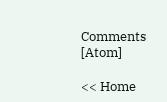Comments [Atom]

<< Home